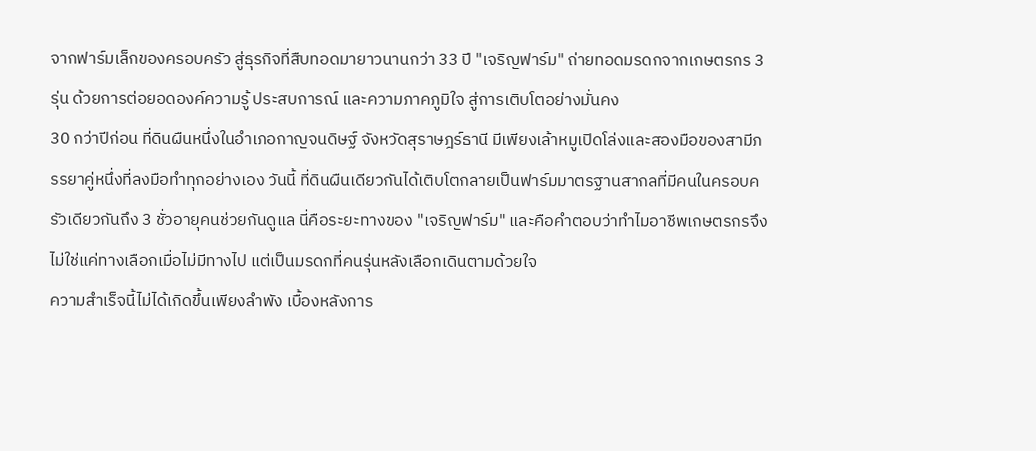จากฟาร์มเล็กของครอบครัว สู่ธุรกิจที่สืบทอดมายาวนานกว่า 33 ปี "เจริญฟาร์ม" ถ่ายทอดมรดกจากเกษตรกร 3 รุ่น ด้วยการต่อยอดองค์ความรู้ ประสบการณ์ และความภาคภูมิใจ สู่การเติบโตอย่างมั่นคง
30 กว่าปีก่อน ที่ดินผืนหนึ่งในอำเภอกาญจนดิษฐ์ จังหวัดสุราษฎร์ธานี มีเพียงเล้าหมูเปิดโล่งและสองมือของสามีภรรยาคู่หนึ่งที่ลงมือทำทุกอย่างเอง วันนี้ ที่ดินผืนเดียวกันได้เติบโตกลายเป็นฟาร์มมาตรฐานสากลที่มีคนในครอบครัวเดียวกันถึง 3 ชั่วอายุคนช่วยกันดูแล นี่คือระยะทางของ "เจริญฟาร์ม" และคือคำตอบว่าทำไมอาชีพเกษตรกรจึงไม่ใช่แค่ทางเลือกเมื่อไม่มีทางไป แต่เป็นมรดกที่คนรุ่นหลังเลือกเดินตามด้วยใจ
ความสำเร็จนี้ไม่ได้เกิดขึ้นเพียงลำพัง เบื้องหลังการ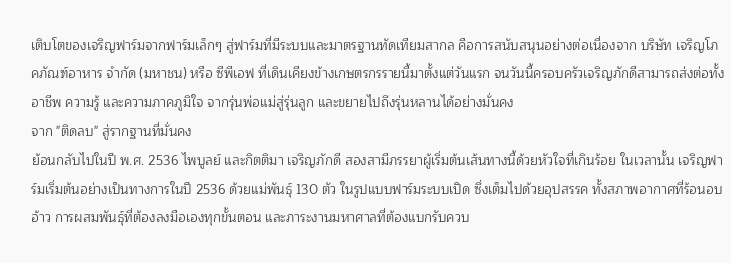เติบโตของเจริญฟาร์มจากฟาร์มเล็กๆ สู่ฟาร์มที่มีระบบและมาตรฐานทัดเทียมสากล คือการสนับสนุนอย่างต่อเนื่องจาก บริษัท เจริญโภคภัณฑ์อาหาร จำกัด (มหาชน) หรือ ซีพีเอฟ ที่เดินเคียงข้างเกษตรกรรายนี้มาตั้งแต่วันแรก จนวันนี้ครอบครัวเจริญภักดีสามารถส่งต่อทั้งอาชีพ ความรู้ และความภาคภูมิใจ จากรุ่นพ่อแม่สู่รุ่นลูก และขยายไปถึงรุ่นหลานได้อย่างมั่นคง
จาก "ติดลบ" สู่รากฐานที่มั่นคง
ย้อนกลับไปในปี พ.ศ. 2536 ไพบูลย์ และกิตติมา เจริญภักดี สองสามีภรรยาผู้เริ่มต้นเส้นทางนี้ด้วยหัวใจที่เกินร้อย ในเวลานั้น เจริญฟาร์มเริ่มต้นอย่างเป็นทางการในปี 2536 ด้วยแม่พันธุ์ 130 ตัว ในรูปแบบฟาร์มระบบเปิด ซึ่งเต็มไปด้วยอุปสรรค ทั้งสภาพอากาศที่ร้อนอบอ้าว การผสมพันธุ์ที่ต้องลงมือเองทุกขั้นตอน และภาระงานมหาศาลที่ต้องแบกรับควบ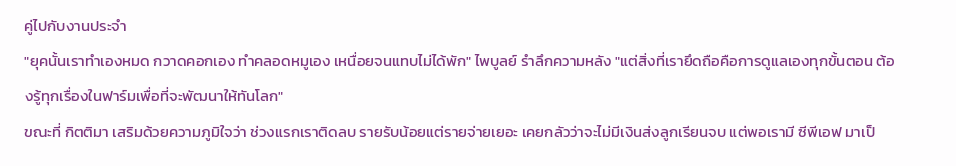คู่ไปกับงานประจำ
"ยุคนั้นเราทำเองหมด กวาดคอกเอง ทำคลอดหมูเอง เหนื่อยจนแทบไม่ได้พัก" ไพบูลย์ รำลึกความหลัง "แต่สิ่งที่เรายึดถือคือการดูแลเองทุกขั้นตอน ต้องรู้ทุกเรื่องในฟาร์มเพื่อที่จะพัฒนาให้ทันโลก"
ขณะที่ กิตติมา เสริมด้วยความภูมิใจว่า ช่วงแรกเราติดลบ รายรับน้อยแต่รายจ่ายเยอะ เคยกลัวว่าจะไม่มีเงินส่งลูกเรียนจบ แต่พอเรามี ซีพีเอฟ มาเป็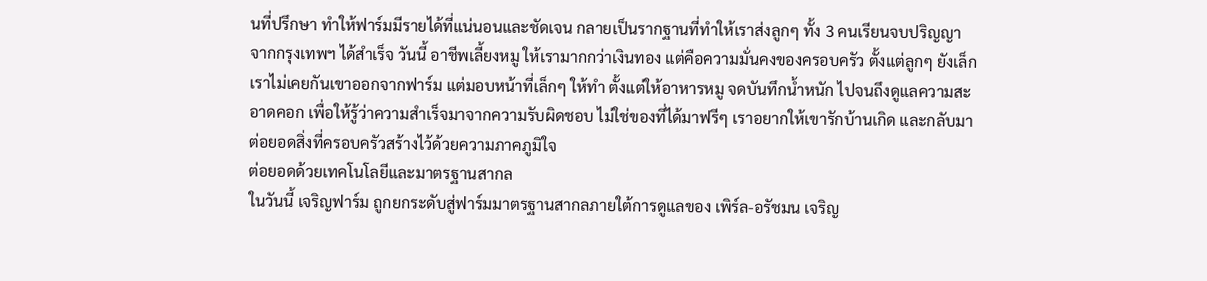นที่ปรึกษา ทำให้ฟาร์มมีรายได้ที่แน่นอนและชัดเจน กลายเป็นรากฐานที่ทำให้เราส่งลูกๆ ทั้ง 3 คนเรียนจบปริญญาจากกรุงเทพฯ ได้สำเร็จ วันนี้ อาชีพเลี้ยงหมู ให้เรามากกว่าเงินทอง แต่คือความมั่นคงของครอบครัว ตั้งแต่ลูกๆ ยังเล็ก เราไม่เคยกันเขาออกจากฟาร์ม แต่มอบหน้าที่เล็กๆ ให้ทำ ตั้งแต่ให้อาหารหมู จดบันทึกน้ำหนัก ไปจนถึงดูแลความสะอาดคอก เพื่อให้รู้ว่าความสำเร็จมาจากความรับผิดชอบ ไม่ใช่ของที่ได้มาฟรีๆ เราอยากให้เขารักบ้านเกิด และกลับมาต่อยอดสิ่งที่ครอบครัวสร้างไว้ด้วยความภาคภูมิใจ
ต่อยอดด้วยเทคโนโลยีและมาตรฐานสากล
ในวันนี้ เจริญฟาร์ม ถูกยกระดับสู่ฟาร์มมาตรฐานสากลภายใต้การดูแลของ เพิร์ล-อรัชมน เจริญ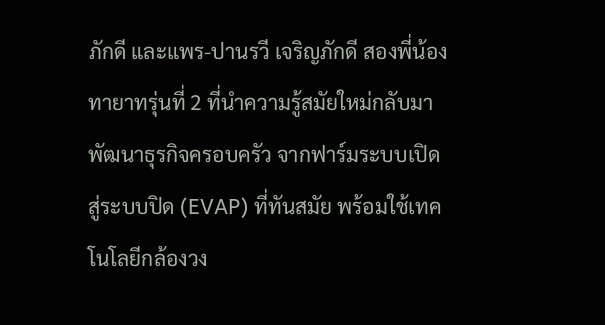ภักดี และแพร-ปานรวี เจริญภักดี สองพี่น้องทายาทรุ่นที่ 2 ที่นำความรู้สมัยใหม่กลับมาพัฒนาธุรกิจครอบครัว จากฟาร์มระบบเปิดสู่ระบบปิด (EVAP) ที่ทันสมัย พร้อมใช้เทคโนโลยีกล้องวง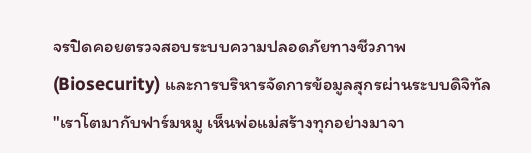จรปิดคอยตรวจสอบระบบความปลอดภัยทางชีวภาพ (Biosecurity) และการบริหารจัดการข้อมูลสุกรผ่านระบบดิจิทัล
"เราโตมากับฟาร์มหมู เห็นพ่อแม่สร้างทุกอย่างมาจา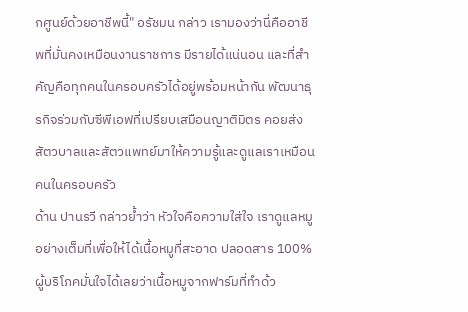กศูนย์ด้วยอาชีพนี้" อรัชมน กล่าว เรามองว่านี่คืออาชีพที่มั่นคงเหมือนงานราชการ มีรายได้แน่นอน และที่สำคัญคือทุกคนในครอบครัวได้อยู่พร้อมหน้ากัน พัฒนาธุรกิจร่วมกับซีพีเอฟที่เปรียบเสมือนญาติมิตร คอยส่งสัตวบาลและสัตวแพทย์มาให้ความรู้และดูแลเราเหมือนคนในครอบครัว
ด้าน ปานรวี กล่าวย้ำว่า หัวใจคือความใส่ใจ เราดูแลหมูอย่างเต็มที่เพื่อให้ได้เนื้อหมูที่สะอาด ปลอดสาร 100% ผู้บริโภคมั่นใจได้เลยว่าเนื้อหมูจากฟาร์มที่ทำด้ว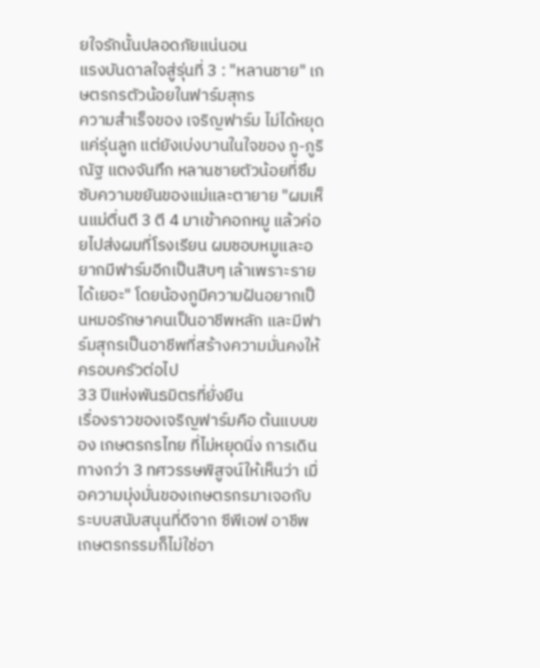ยใจรักนั้นปลอดภัยแน่นอน
แรงบันดาลใจสู่รุ่นที่ 3 : "หลานชาย" เกษตรกรตัวน้อยในฟาร์มสุกร
ความสำเร็จของ เจริญฟาร์ม ไม่ได้หยุดแค่รุ่นลูก แต่ยังเบ่งบานในใจของ ภู-ภูริณัฐ แตงจันทึก หลานชายตัวน้อยที่ซึมซับความขยันของแม่และตายาย "ผมเห็นแม่ตื่นตี 3 ตี 4 มาเข้าคอกหมู แล้วค่อยไปส่งผมที่โรงเรียน ผมชอบหมูและอยากมีฟาร์มอีกเป็นสิบๆ เล้าเพราะรายได้เยอะ" โดยน้องภูมีความฝันอยากเป็นหมอรักษาคนเป็นอาชีพหลัก และมีฟาร์มสุกรเป็นอาชีพที่สร้างความมั่นคงให้ครอบครัวต่อไป
33 ปีแห่งพันธมิตรที่ยั่งยืน
เรื่องราวของเจริญฟาร์มคือ ต้นแบบของ เกษตรกรไทย ที่ไม่หยุดนิ่ง การเดินทางกว่า 3 ทศวรรษพิสูจน์ให้เห็นว่า เมื่อความมุ่งมั่นของเกษตรกรมาเจอกับระบบสนับสนุนที่ดีจาก ซีพีเอฟ อาชีพเกษตรกรรมก็ไม่ใช่อา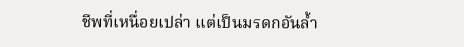ชีพที่เหนื่อยเปล่า แต่เป็นมรดกอันล้ำ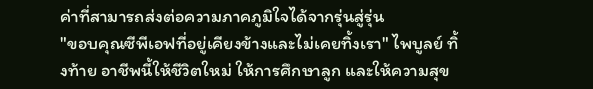ค่าที่สามารถส่งต่อความภาคภูมิใจได้จากรุ่นสู่รุ่น
"ขอบคุณซีพีเอฟที่อยู่เคียงข้างและไม่เคยทิ้งเรา" ไพบูลย์ ทิ้งท้าย อาชีพนี้ให้ชีวิตใหม่ ให้การศึกษาลูก และให้ความสุข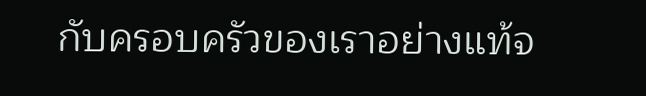กับครอบครัวของเราอย่างแท้จ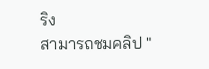ริง
สามารถชมคลิป "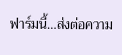ฟาร์มนี้…ส่งต่อความ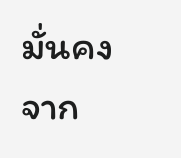มั่นคงจาก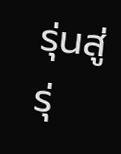รุ่นสู่รุ่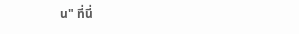น" ที่นี่